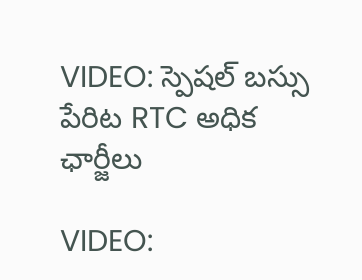VIDEO: స్పెషల్ బస్సు పేరిట RTC అధిక ఛార్జీలు

VIDEO: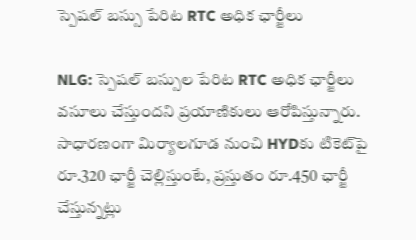స్పెషల్ బస్సు పేరిట RTC అధిక ఛార్జీలు

NLG: స్పెషల్ బస్సుల పేరిట RTC అధిక ఛార్జీలు వసూలు చేస్తుందని ప్రయాణికులు ఆరోపిస్తున్నారు. సాధారణంగా మిర్యాలగూడ నుంచి HYDకు టికెట్‌పై రూ.320 ఛార్జీ చెల్లిస్తుంటే, ప్రస్తుతం రూ.450 ఛార్జీ చేస్తున్నట్లు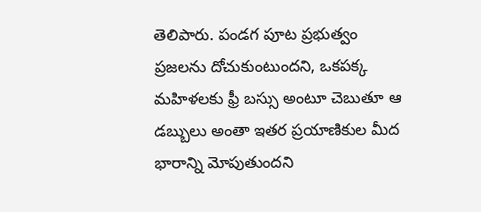తెలిపారు. పండగ పూట ప్రభుత్వం ప్రజలను దోచుకుంటుందని, ఒకపక్క మహిళలకు ఫ్రీ బస్సు అంటూ చెబుతూ ఆ డబ్బులు అంతా ఇతర ప్రయాణికుల మీద భారాన్ని మోపుతుందని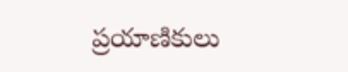ప్రయాణికులు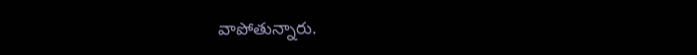వాపోతున్నారు.